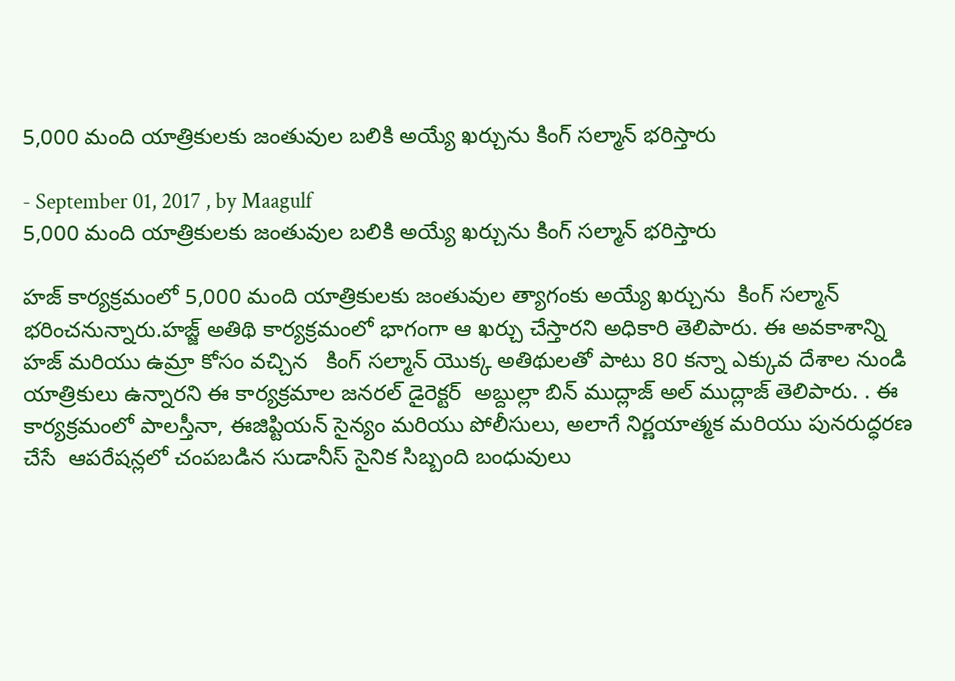5,000 మంది యాత్రికులకు జంతువుల బలికి అయ్యే ఖర్చును కింగ్ సల్మాన్ భరిస్తారు

- September 01, 2017 , by Maagulf
5,000 మంది యాత్రికులకు జంతువుల బలికి అయ్యే ఖర్చును కింగ్ సల్మాన్ భరిస్తారు

హజ్ కార్యక్రమంలో 5,000 మంది యాత్రికులకు జంతువుల త్యాగంకు అయ్యే ఖర్చును  కింగ్ సల్మాన్ భరించనున్నారు.హజ్జ్ అతిథి కార్యక్రమంలో భాగంగా ఆ ఖర్చు చేస్తారని అధికారి తెలిపారు. ఈ అవకాశాన్ని హజ్ మరియు ఉమ్రా కోసం వచ్చిన   కింగ్ సల్మాన్ యొక్క అతిథులతో పాటు 80 కన్నా ఎక్కువ దేశాల నుండి యాత్రికులు ఉన్నారని ఈ కార్యక్రమాల జనరల్ డైరెక్టర్  అబ్దుల్లా బిన్ ముద్లాజ్ అల్ ముద్లాజ్ తెలిపారు. . ఈ కార్యక్రమంలో పాలస్తీనా, ఈజిప్టియన్ సైన్యం మరియు పోలీసులు, అలాగే నిర్ణయాత్మక మరియు పునరుద్ధరణ చేసే  ఆపరేషన్లలో చంపబడిన సుడానీస్ సైనిక సిబ్బంది బంధువులు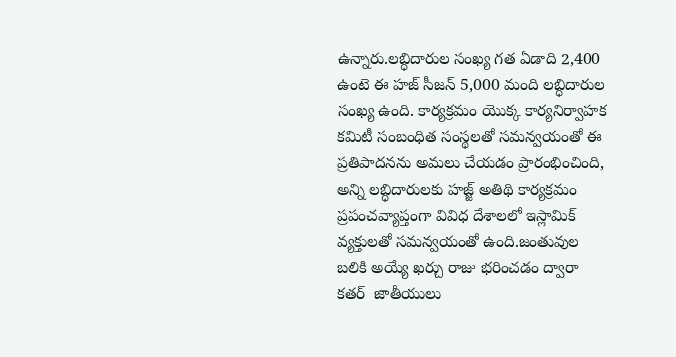ఉన్నారు.లబ్ధిదారుల సంఖ్య గత ఏడాది 2,400  ఉంటె ఈ హజ్ సీజన్ 5,000 మంది లబ్ధిదారుల సంఖ్య ఉంది. కార్యక్రమం యొక్క కార్యనిర్వాహక కమిటీ సంబంధిత సంస్థలతో సమన్వయంతో ఈ ప్రతిపాదనను అమలు చేయడం ప్రారంభించింది, అన్ని లబ్ధిదారులకు హజ్జ్ అతిథి కార్యక్రమం ప్రపంచవ్యాప్తంగా వివిధ దేశాలలో ఇస్లామిక్ వ్యక్తులతో సమన్వయంతో ఉంది.జంతువుల బలికి అయ్యే ఖర్చు రాజు భరించడం ద్వారా కతర్  జాతీయులు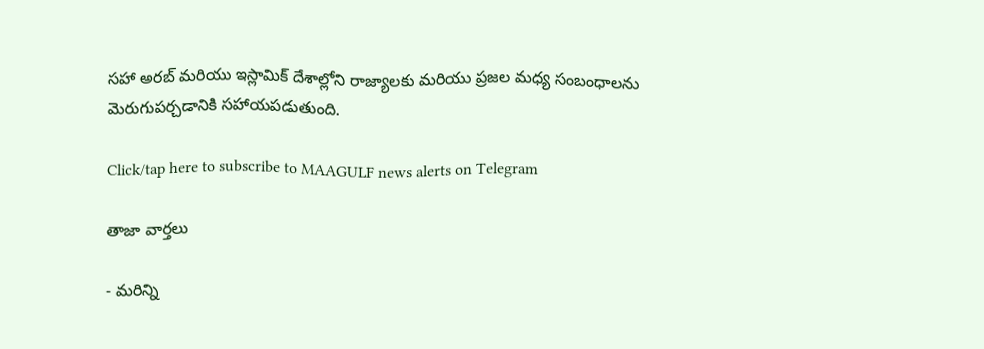సహా అరబ్ మరియు ఇస్లామిక్ దేశాల్లోని రాజ్యాలకు మరియు ప్రజల మధ్య సంబంధాలను మెరుగుపర్చడానికి సహాయపడుతుంది.

Click/tap here to subscribe to MAAGULF news alerts on Telegram

తాజా వార్తలు

- మరిన్ని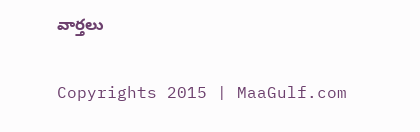వార్తలు

Copyrights 2015 | MaaGulf.com